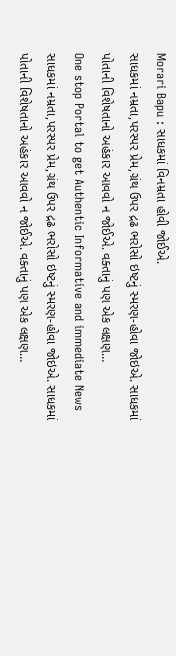Morari Bapu : સાધકમાં વિનમ્રતા હોવી જોઈએ.
સાધકમાં નમ્રતા,પરસ્પર પ્રેમ,ગ્રંથ ઉપર દ્રઢ ભરોસો ઇષ્ટનું સ્મરણ-હોવા જોઇએ. સાધકમાં પોતાની વિશેષતાનો અહંકાર આવવો ન જોઈએ. વક્તાનું પણ એક લક્ષણ…
One stop Portal to get Authentic Informative and immediate News
સાધકમાં નમ્રતા,પરસ્પર પ્રેમ,ગ્રંથ ઉપર દ્રઢ ભરોસો ઇષ્ટનું સ્મરણ-હોવા જોઇએ. સાધકમાં પોતાની વિશેષતાનો અહંકાર આવવો ન જોઈએ. વક્તાનું પણ એક લક્ષણ…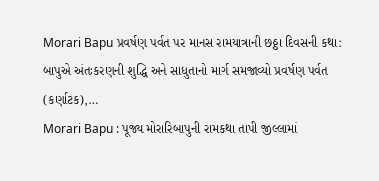Morari Bapu પ્રવર્ષણ પર્વત પર માનસ રામયાત્રાની છઠ્ઠા દિવસની કથા: બાપુએ અંતઃકરણની શુદ્ધિ અને સાધુતાનો માર્ગ સમજાવ્યો પ્રવર્ષણ પર્વત (કર્ણાટક),…
Morari Bapu : પૂજ્ય મોરારિબાપુની રામકથા તાપી જીલ્લામાં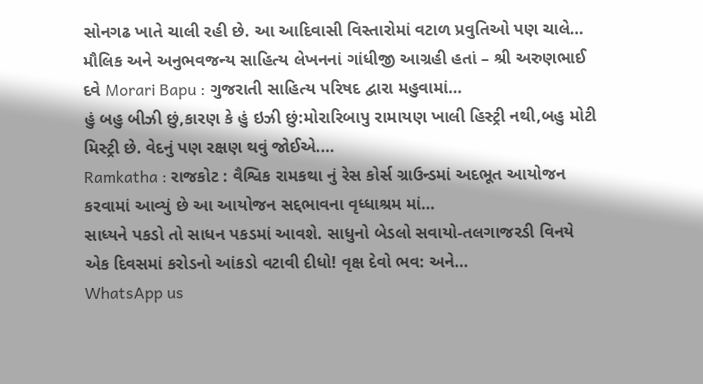સોનગઢ ખાતે ચાલી રહી છે. આ આદિવાસી વિસ્તારોમાં વટાળ પ્રવુતિઓ પણ ચાલે…
મૌલિક અને અનુભવજન્ય સાહિત્ય લેખનનાં ગાંધીજી આગ્રહી હતાં – શ્રી અરુણભાઈ દવે Morari Bapu : ગુજરાતી સાહિત્ય પરિષદ દ્વારા મહુવામાં…
હું બહુ બીઝી છું,કારણ કે હું ઇઝી છું:મોરારિબાપુ રામાયણ ખાલી હિસ્ટ્રી નથી,બહુ મોટી મિસ્ટ્રી છે. વેદનું પણ રક્ષણ થવું જોઈએ.…
Ramkatha : રાજકોટ : વૈશ્વિક રામકથા નું રેસ કોર્સ ગ્રાઉન્ડમાં અદભૂત આયોજન કરવામાં આવ્યું છે આ આયોજન સદ્દભાવના વૃધ્ધાશ્રમ માં…
સાધ્યને પકડો તો સાધન પકડમાં આવશે. સાધુનો બેડલો સવાયો-તલગાજરડી વિનયે એક દિવસમાં કરોડનો આંકડો વટાવી દીધો! વૃક્ષ દેવો ભવ: અને…
WhatsApp us